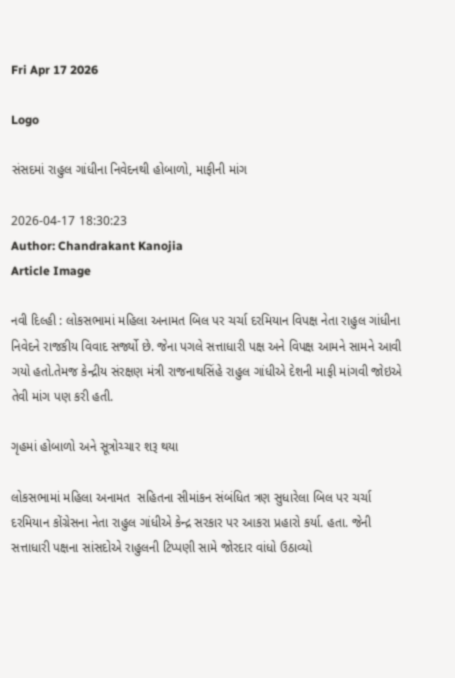Fri Apr 17 2026

Logo

સંસદમાં રાહુલ ગાંધીના નિવેદનથી હોબાળો, માફીની માંગ

2026-04-17 18:30:23
Author: Chandrakant Kanojia
Article Image

નવી દિલ્હી : લોકસભામાં મહિલા અનામત બિલ પર ચર્ચા દરમિયાન વિપક્ષ નેતા રાહુલ ગાંધીના નિવેદને રાજકીય વિવાદ સર્જ્યો છે. જેના પગલે સત્તાધારી પક્ષ અને વિપક્ષ આમને સામને આવી ગયો હતો.તેમજ કેન્દ્રીય સંરક્ષણ મંત્રી રાજનાથસિંહે રાહુલ ગાંધીએ દેશની માફી માંગવી જોઇએ તેવી માંગ પણ કરી હતી.

ગૃહમાં હોબાળો અને સૂત્રોચ્ચાર શરૂ થયા

લોકસભામાં મહિલા અનામત  સહિતના સીમાંકન સંબંધિત ત્રણ સુધારેલા બિલ પર ચર્ચા દરમિયાન કોંગ્રેસના નેતા રાહુલ ગાંધીએ કેન્દ્ર સરકાર પર આકરા પ્રહારો કર્યા. હતા. જેની સત્તાધારી પક્ષના સાંસદોએ રાહુલની ટિપ્પણી સામે જોરદાર વાંધો ઉઠાવ્યો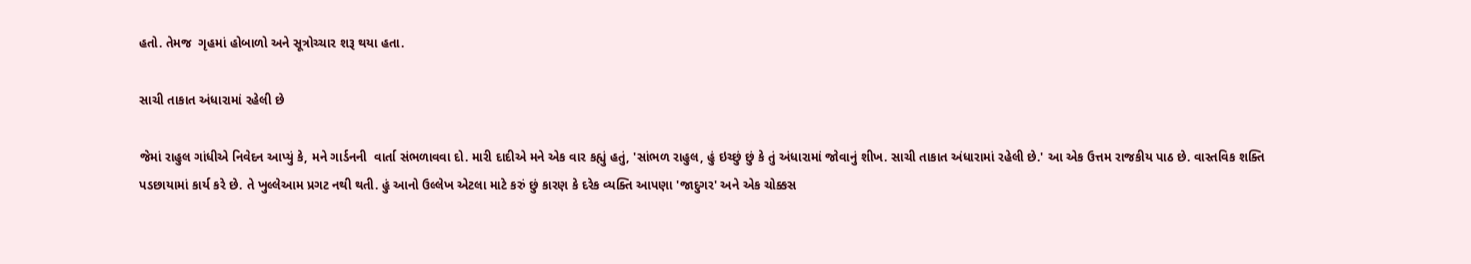હતો. તેમજ  ગૃહમાં હોબાળો અને સૂત્રોચ્ચાર શરૂ થયા હતા.

સાચી તાકાત અંધારામાં રહેલી છે

જેમાં રાહુલ ગાંધીએ નિવેદન આપ્યું કે, મને ગાર્ડનની  વાર્તા સંભળાવવા દો. મારી દાદીએ મને એક વાર કહ્યું હતું, 'સાંભળ રાહુલ, હું ઇચ્છું છું કે તું અંધારામાં જોવાનું શીખ. સાચી તાકાત અંધારામાં રહેલી છે.' આ એક ઉત્તમ રાજકીય પાઠ છે. વાસ્તવિક શક્તિ પડછાયામાં કાર્ય કરે છે. તે ખુલ્લેઆમ પ્રગટ નથી થતી. હું આનો ઉલ્લેખ એટલા માટે કરું છું કારણ કે દરેક વ્યક્તિ આપણા 'જાદુગર' અને એક ચોક્કસ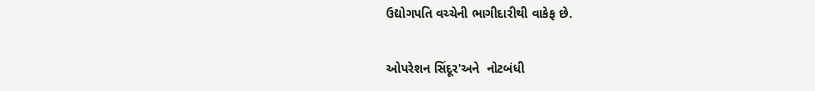ઉદ્યોગપતિ વચ્ચેની ભાગીદારીથી વાકેફ છે.

ઓપરેશન સિંદૂર'અને  નોટબંધી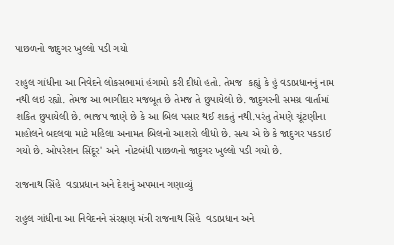પાછળનો જાદુગર ખુલ્લો પડી ગયો

રાહુલ ગાંધીના આ નિવેદને લોકસભામાં હંગામો કરી દીધો હતો. તેમજ  કહ્યું કે હું વડાપ્રધાનનું નામ નથી લઇ રહ્યો. તેમજ આ ભાગીદાર મજબૂત છે તેમજ તે છુપાયેલો છે. જાદુગરની સમગ્ર વાર્તામાં શકિત છુપાયેલી છે. ભાજપ જાણે છે કે આ બિલ પસાર થઈ શકતું નથી.પરંતુ તેમણે ચૂંટણીના માહોલને બદલવા માટે મહિલા અનામત બિલનો આશરો લીધો છે. સત્ય એ છે કે જાદુગર પકડાઈ ગયો છે. ઓપરેશન સિંદૂર' અને  નોટબંધી પાછળનો જાદુગર ખુલ્લો પડી ગયો છે.

રાજનાથ સિંહે  વડાપ્રધાન અને દેશનું અપમાન ગણાવ્યું

રાહુલ ગાંધીના આ નિવેદનને સંરક્ષણ મંત્રી રાજનાથ સિંહે  વડાપ્રધાન અને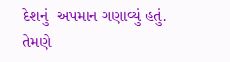દેશનું  અપમાન ગણાવ્યું હતું. તેમણે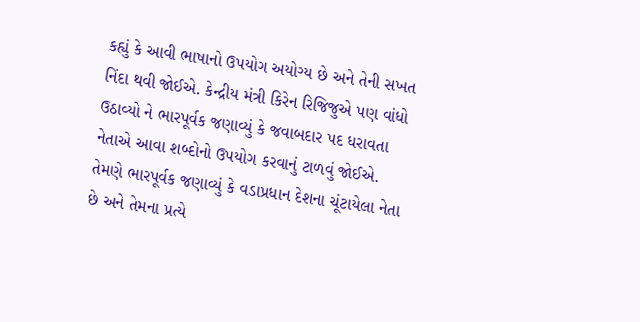કહ્યું કે આવી ભાષાનો ઉપયોગ અયોગ્ય છે અને તેની સખત નિંદા થવી જોઈએ. કેન્દ્રીય મંત્રી કિરેન રિજિજુએ પણ વાંધો ઉઠાવ્યો ને ભારપૂર્વક જણાવ્યું કે જવાબદાર પદ ધરાવતા નેતાએ આવા શબ્દોનો ઉપયોગ કરવાનું ટાળવું જોઈએ. તેમણે ભારપૂર્વક જણાવ્યું કે વડાપ્રધાન દેશના ચૂંટાયેલા નેતા છે અને તેમના પ્રત્યે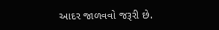આદર જાળવવો જરૂરી છે.